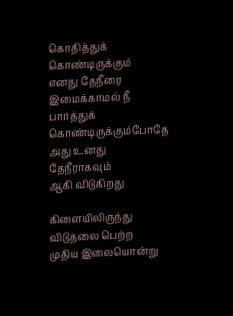கொதித்துக் கொண்டிருக்கும்
எனது தேநீரை
இமைக்காமல் நீ
பார்த்துக் கொண்டிருக்கும்போதே
அது உனது தேநீராகவும்
ஆகி விடுகிறது

கிளையிலிருந்து விடுதலை பெற்ற
முதிய இலையொன்று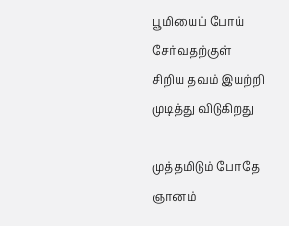பூமியைப் போய் சேர்வதற்குள்
சிறிய தவம் இயற்றி
முடித்து விடுகிறது

முத்தமிடும் போதே
ஞானம்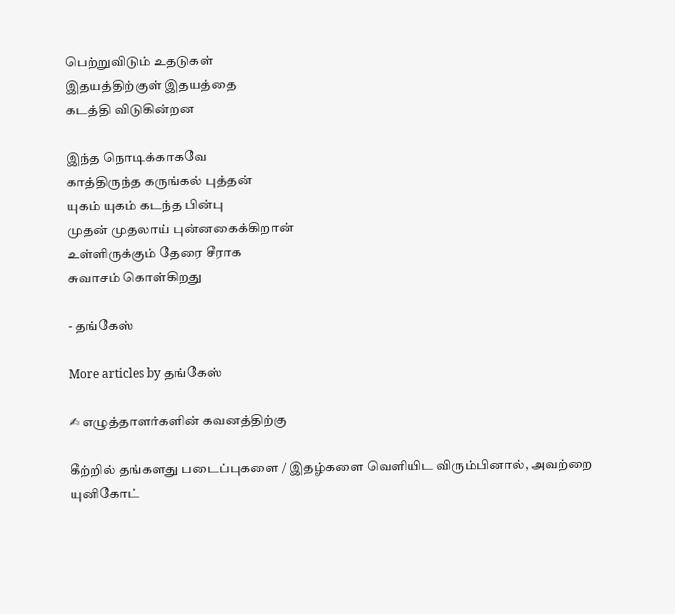பெற்றுவிடும் உதடுகள்
இதயத்திற்குள் இதயத்தை
கடத்தி விடுகின்றன

இந்த நொடிக்காகவே
காத்திருந்த கருங்கல் புத்தன்
யுகம் யுகம் கடந்த பின்பு
முதன் முதலாய் புன்னகைக்கிறான்
உள்ளிருக்கும் தேரை சீராக
சுவாசம் கொள்கிறது

- தங்கேஸ்

More articles by தங்கேஸ்

✍ எழுத்தாளர்களின் கவனத்திற்கு

கீற்றில் தங்களது படைப்புகளை / இதழ்களை வெளியிட விரும்பினால், அவற்றை யுனிகோட்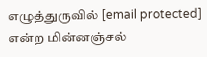எழுத்துருவில் [email protected] என்ற மின்னஞ்சல்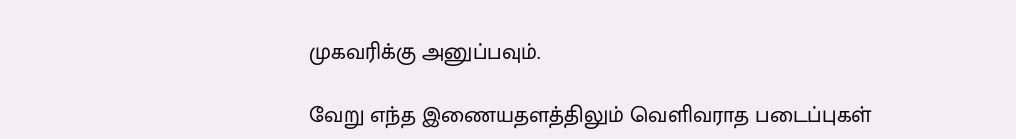முகவரிக்கு அனுப்பவும்.

வேறு எந்த இணையதளத்திலும் வெளிவராத படைப்புகள்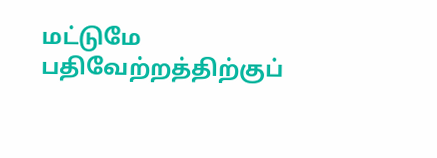மட்டுமே பதிவேற்றத்திற்குப்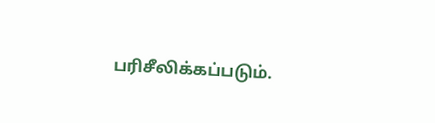பரிசீலிக்கப்படும்.